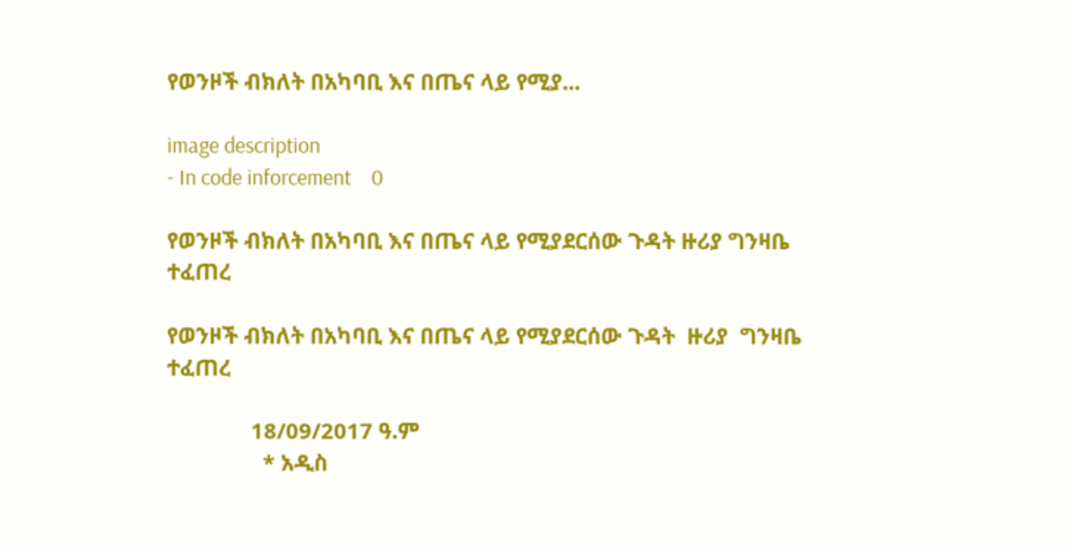የወንዞች ብክለት በአካባቢ እና በጤና ላይ የሚያ...

image description
- In code inforcement    0

የወንዞች ብክለት በአካባቢ እና በጤና ላይ የሚያደርሰው ጉዳት ዙሪያ ግንዛቤ ተፈጠረ

የወንዞች ብክለት በአካባቢ እና በጤና ላይ የሚያደርሰው ጉዳት  ዙሪያ  ግንዛቤ ተፈጠረ

              18/09/2017 ዓ.ም
                * አዲስ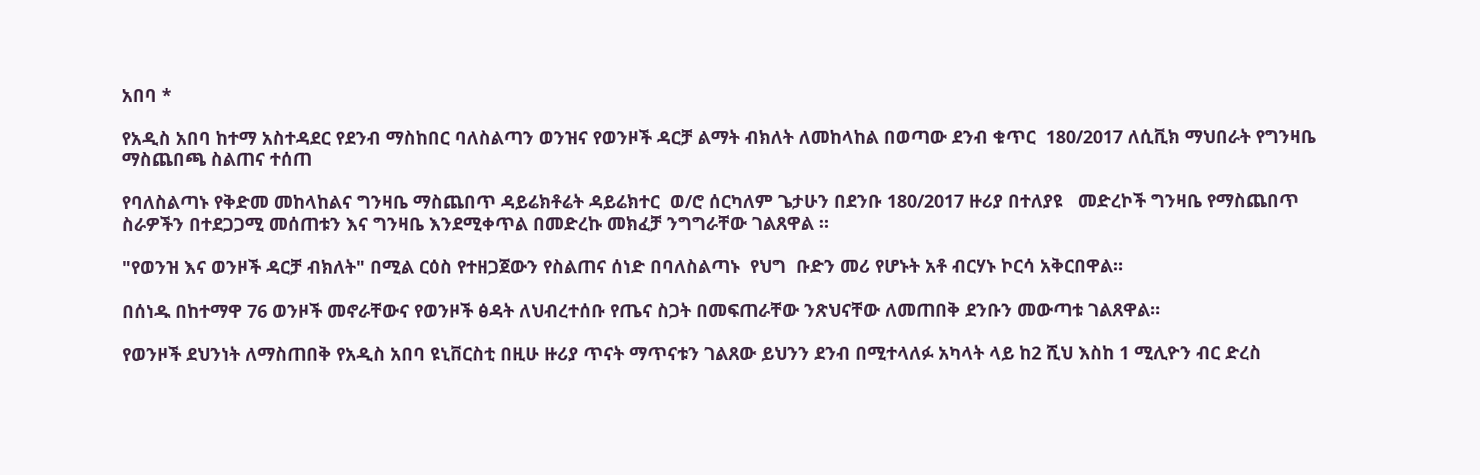አበባ *

የአዲስ አበባ ከተማ አስተዳደር የደንብ ማስከበር ባለስልጣን ወንዝና የወንዞች ዳርቻ ልማት ብክለት ለመከላከል በወጣው ደንብ ቁጥር  180/2017 ለሲቪክ ማህበራት የግንዛቤ ማስጨበጫ ስልጠና ተሰጠ

የባለስልጣኑ የቅድመ መከላከልና ግንዛቤ ማስጨበጥ ዳይሬክቶሬት ዳይሬክተር  ወ/ሮ ሰርካለም ጌታሁን በደንቡ 180/2017 ዙሪያ በተለያዩ   መድረኮች ግንዛቤ የማስጨበጥ ስራዎችን በተደጋጋሚ መሰጠቱን እና ግንዛቤ እንደሚቀጥል በመድረኩ መክፈቻ ንግግራቸው ገልጸዋል ።

"የወንዝ እና ወንዞች ዳርቻ ብክለት" በሚል ርዕስ የተዘጋጀውን የስልጠና ሰነድ በባለስልጣኑ  የህግ  ቡድን መሪ የሆኑት አቶ ብርሃኑ ኮርሳ አቅርበዋል።

በሰነዱ በከተማዋ 76 ወንዞች መኖራቸውና የወንዞች ፅዳት ለህብረተሰቡ የጤና ስጋት በመፍጠራቸው ንጽህናቸው ለመጠበቅ ደንቡን መውጣቱ ገልጸዋል።

የወንዞች ደህንነት ለማስጠበቅ የአዲስ አበባ ዩኒቨርስቲ በዚሁ ዙሪያ ጥናት ማጥናቱን ገልጸው ይህንን ደንብ በሚተላለፉ አካላት ላይ ከ2 ሺህ እስከ 1 ሚሊዮን ብር ድረስ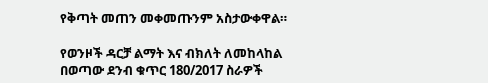የቅጣት መጠን መቀመጡንም አስታውቀዋል።

የወንዞች ዳርቻ ልማት እና ብክለት ለመከላከል በወጣው ደንብ ቁጥር 180/2017 ስራዎች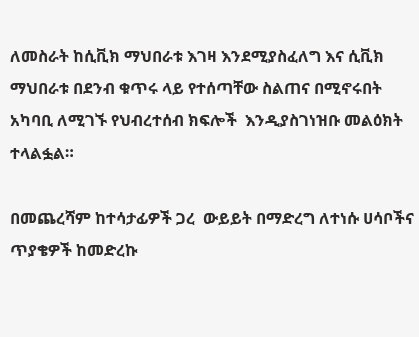ለመስራት ከሲቪክ ማህበራቱ እገዛ እንደሚያስፈለግ እና ሲቪክ ማህበራቱ በደንብ ቁጥሩ ላይ የተሰጣቸው ስልጠና በሚኖሩበት አካባቢ ለሚገኙ የህብረተሰብ ክፍሎች  እንዲያስገነዝቡ መልዕክት ተላልፏል።

በመጨረሻም ከተሳታፊዎች ጋረ  ውይይት በማድረግ ለተነሱ ሀሳቦችና ጥያቄዎች ከመድረኩ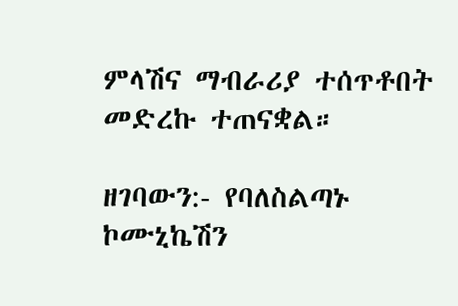ምላሽና ማብራሪያ ተሰጥቶበት መድረኩ ተጠናቋል።

ዘገባውን:- የባለስልጣኑ ኮሙኒኬሽን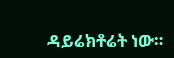ዳይሬክቶሬት ነው።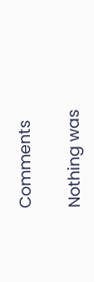Comments

Nothing was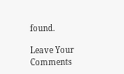found.

Leave Your Comments